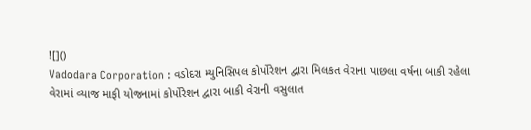![]()
Vadodara Corporation : વડોદરા મ્યુનિસિપલ કોર્પોરેશન દ્વારા મિલકત વેરાના પાછલા વર્ષના બાકી રહેલા વેરામાં વ્યાજ માફી યોજનામાં કોર્પોરેશન દ્વારા બાકી વેરાની વસુલાત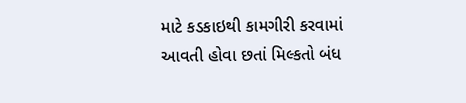માટે કડકાઇથી કામગીરી કરવામાં આવતી હોવા છતાં મિલ્કતો બંધ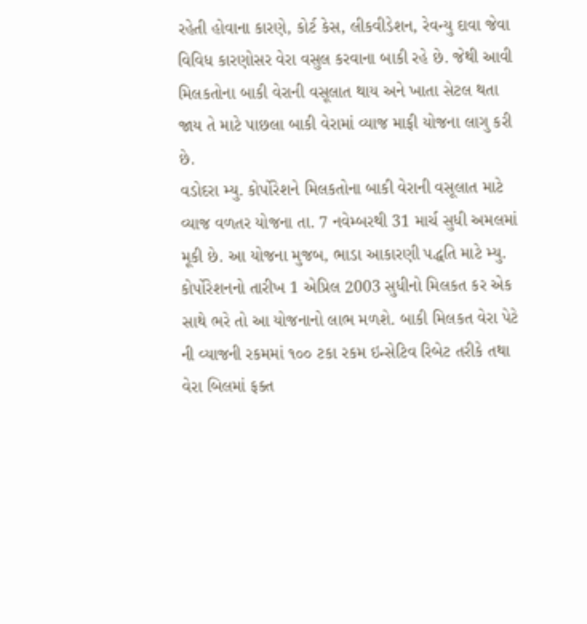રહેતી હોવાના કારણે, કોર્ટ કેસ, લીકવીડેશન, રેવન્યુ દાવા જેવા વિવિધ કારણોસર વેરા વસુલ કરવાના બાકી રહે છે. જેથી આવી મિલકતોના બાકી વેરાની વસૂલાત થાય અને ખાતા સેટલ થતા જાય તે માટે પાછલા બાકી વેરામાં વ્યાજ માફી યોજના લાગુ કરી છે.
વડોદરા મ્યુ. કોર્પોરેશને મિલકતોના બાકી વેરાની વસૂલાત માટે વ્યાજ વળતર યોજના તા. 7 નવેમ્બરથી 31 માર્ચ સુધી અમલમાં મૂકી છે. આ યોજના મુજબ, ભાડા આકારણી પદ્ધતિ માટે મ્યુ. કોર્પોરેશનનો તારીખ 1 એપ્રિલ 2003 સુધીનો મિલકત કર એક સાથે ભરે તો આ યોજનાનો લાભ મળશે. બાકી મિલકત વેરા પેટે ની વ્યાજની રકમમાં ૧૦૦ ટકા રકમ ઇન્સેટિવ રિબેટ તરીકે તથા વેરા બિલમાં ફક્ત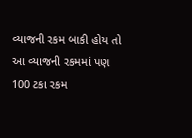વ્યાજની રકમ બાકી હોય તો આ વ્યાજની રકમમાં પણ 100 ટકા રકમ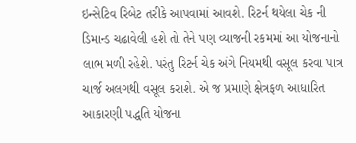ઇન્સેટિવ રિબેટ તરીકે આપવામાં આવશે. રિટર્ન થયેલા ચેક ની ડિમાન્ડ ચઢાવેલી હશે તો તેને પણ વ્યાજની રકમમાં આ યોજનાનો લાભ મળી રહેશે. પરંતુ રિટર્ન ચેક અંગે નિયમથી વસૂલ કરવા પાત્ર ચાર્જ અલગથી વસૂલ કરાશે. એ જ પ્રમાણે ક્ષેત્રફળ આધારિત આકારણી પદ્ધતિ યોજના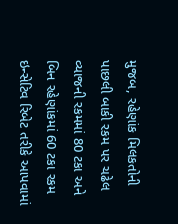મુજબ, રહેણાંક મિલકતોની પાછલી બાકી રકમ પર ચઢેલ વ્યાજની રકમમાં 80 ટકા અને બિન રહેણાંકમાં 60 ટકા રકમ ઇન્સેટિવ રિબેટ તરીકે આપવામાં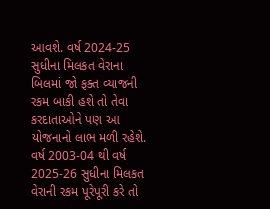આવશે. વર્ષ 2024-25 સુધીના મિલકત વેરાના બિલમાં જો ફક્ત વ્યાજની રકમ બાકી હશે તો તેવા કરદાતાઓને પણ આ યોજનાનો લાભ મળી રહેશે. વર્ષ 2003-04 થી વર્ષ 2025-26 સુધીના મિલકત વેરાની રકમ પૂરેપૂરી કરે તો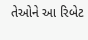તેઓને આ રિબેટ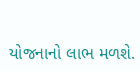યોજનાનો લાભ મળશે.